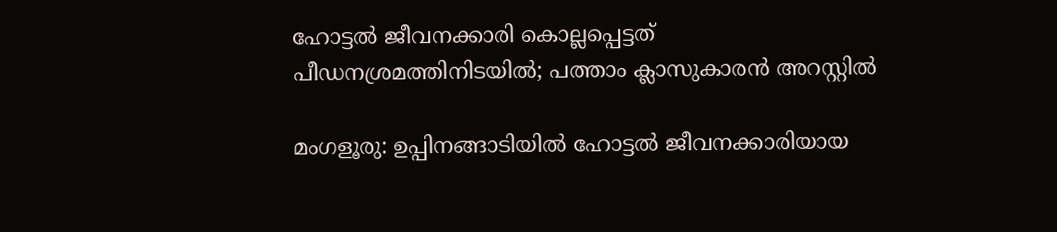ഹോട്ടല്‍ ജീവനക്കാരി കൊല്ലപ്പെട്ടത് പീഡനശ്രമത്തിനിടയില്‍; പത്താം ക്ലാസുകാരന്‍ അറസ്റ്റില്‍

മംഗളൂരു: ഉപ്പിനങ്ങാടിയില്‍ ഹോട്ടല്‍ ജീവനക്കാരിയായ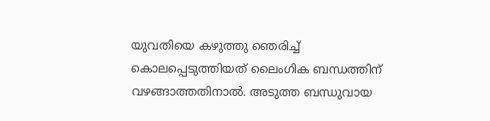യുവതിയെ കഴുത്തു ഞെരിച്ച് കൊലപ്പെടുത്തിയത് ലൈംഗിക ബന്ധത്തിന് വഴങ്ങാത്തതിനാല്‍. അടുത്ത ബന്ധുവായ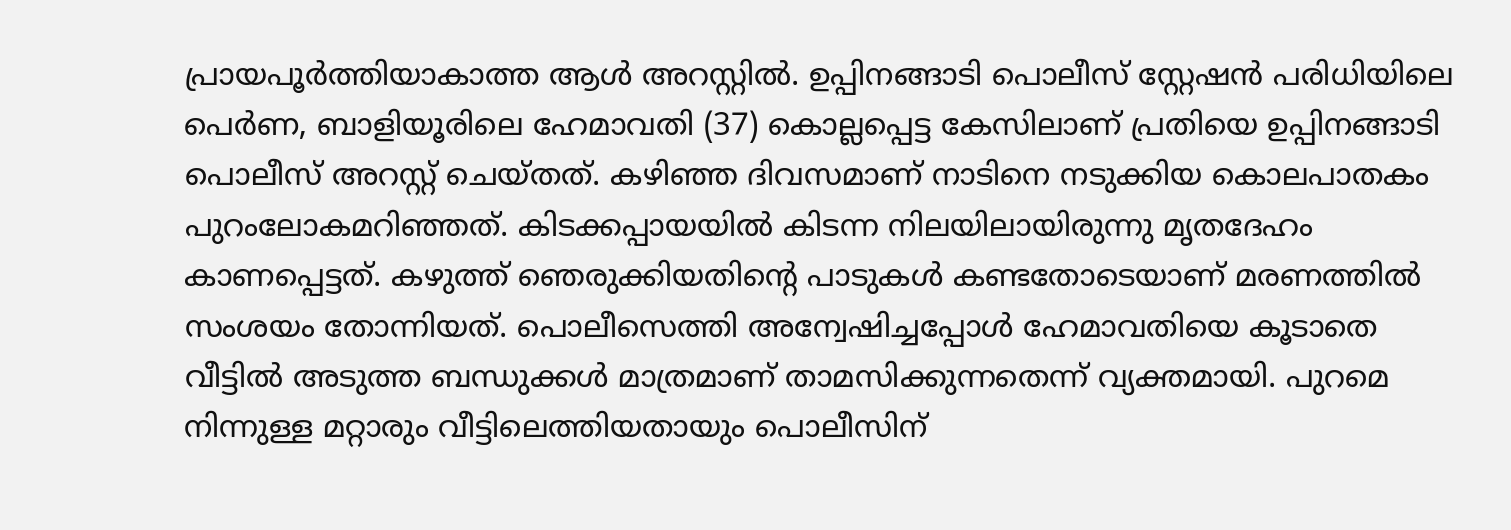പ്രായപൂര്‍ത്തിയാകാത്ത ആള്‍ അറസ്റ്റില്‍. ഉപ്പിനങ്ങാടി പൊലീസ് സ്റ്റേഷന്‍ പരിധിയിലെ പെര്‍ണ, ബാളിയൂരിലെ ഹേമാവതി (37) കൊല്ലപ്പെട്ട കേസിലാണ് പ്രതിയെ ഉപ്പിനങ്ങാടി പൊലീസ് അറസ്റ്റ് ചെയ്തത്. കഴിഞ്ഞ ദിവസമാണ് നാടിനെ നടുക്കിയ കൊലപാതകം പുറംലോകമറിഞ്ഞത്. കിടക്കപ്പായയില്‍ കിടന്ന നിലയിലായിരുന്നു മൃതദേഹം കാണപ്പെട്ടത്. കഴുത്ത് ഞെരുക്കിയതിന്റെ പാടുകള്‍ കണ്ടതോടെയാണ് മരണത്തില്‍ സംശയം തോന്നിയത്. പൊലീസെത്തി അന്വേഷിച്ചപ്പോള്‍ ഹേമാവതിയെ കൂടാതെ വീട്ടില്‍ അടുത്ത ബന്ധുക്കള്‍ മാത്രമാണ് താമസിക്കുന്നതെന്ന് വ്യക്തമായി. പുറമെ നിന്നുള്ള മറ്റാരും വീട്ടിലെത്തിയതായും പൊലീസിന്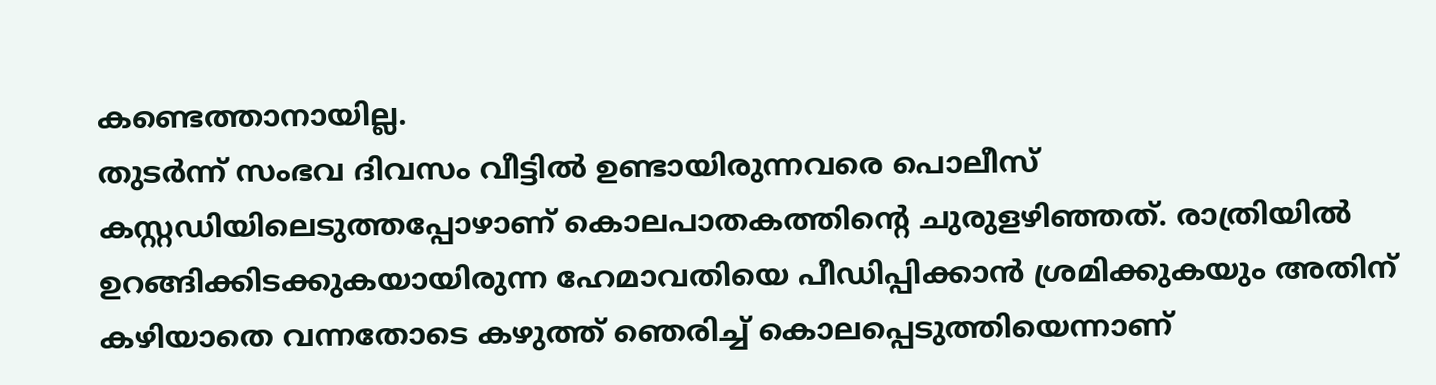കണ്ടെത്താനായില്ല.
തുടര്‍ന്ന് സംഭവ ദിവസം വീട്ടില്‍ ഉണ്ടായിരുന്നവരെ പൊലീസ് കസ്റ്റഡിയിലെടുത്തപ്പോഴാണ് കൊലപാതകത്തിന്റെ ചുരുളഴിഞ്ഞത്. രാത്രിയില്‍ ഉറങ്ങിക്കിടക്കുകയായിരുന്ന ഹേമാവതിയെ പീഡിപ്പിക്കാന്‍ ശ്രമിക്കുകയും അതിന് കഴിയാതെ വന്നതോടെ കഴുത്ത് ഞെരിച്ച് കൊലപ്പെടുത്തിയെന്നാണ്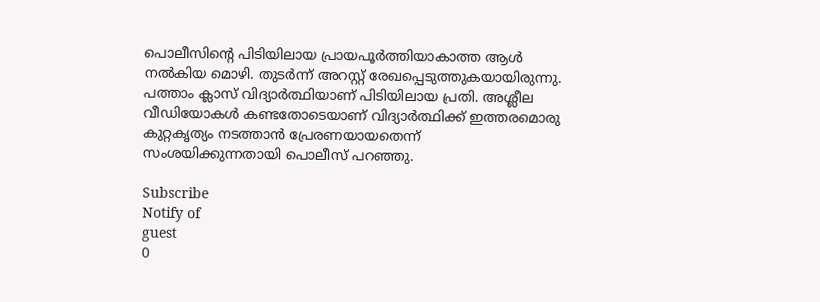പൊലീസിന്റെ പിടിയിലായ പ്രായപൂര്‍ത്തിയാകാത്ത ആള്‍ നല്‍കിയ മൊഴി. തുടര്‍ന്ന് അറസ്റ്റ് രേഖപ്പെടുത്തുകയായിരുന്നു. പത്താം ക്ലാസ് വിദ്യാര്‍ത്ഥിയാണ് പിടിയിലായ പ്രതി. അശ്ലീല വീഡിയോകള്‍ കണ്ടതോടെയാണ് വിദ്യാര്‍ത്ഥിക്ക് ഇത്തരമൊരു കുറ്റകൃത്യം നടത്താന്‍ പ്രേരണയായതെന്ന് സംശയിക്കുന്നതായി പൊലീസ് പറഞ്ഞു.

Subscribe
Notify of
guest
0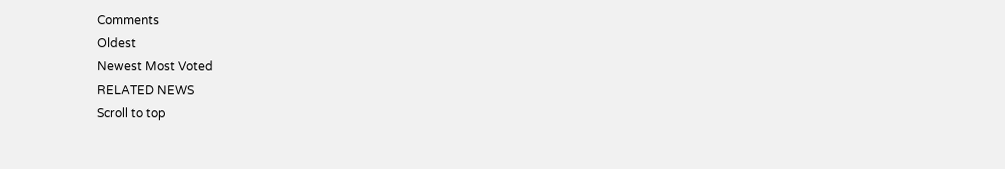Comments
Oldest
Newest Most Voted
RELATED NEWS
Scroll to top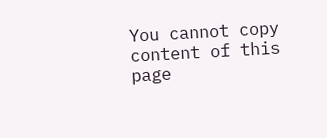You cannot copy content of this page